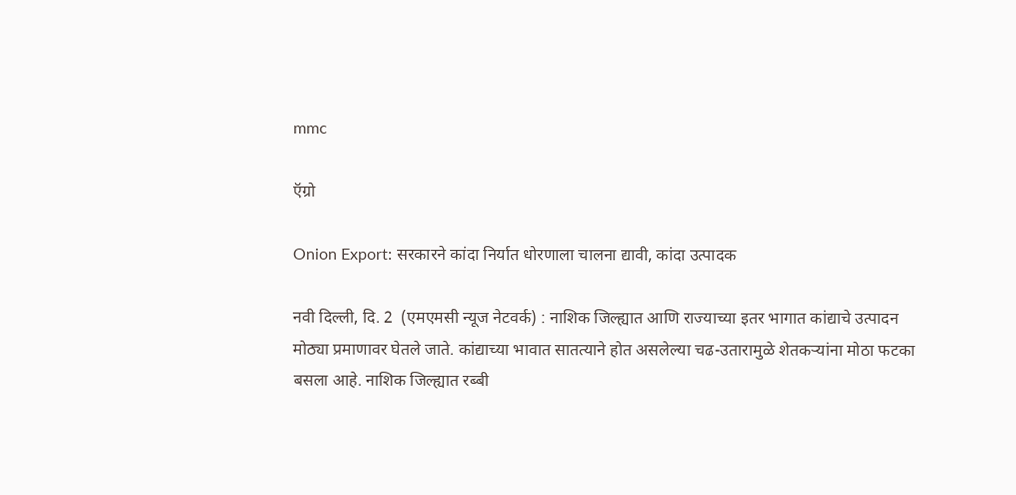mmc

ऍग्रो

Onion Export: सरकारने कांदा निर्यात धोरणाला चालना द्यावी, कांदा उत्पादक

नवी दिल्ली, दि. 2  (एमएमसी न्यूज नेटवर्क) : नाशिक जिल्ह्यात आणि राज्याच्या इतर भागात कांद्याचे उत्पादन मोठ्या प्रमाणावर घेतले जाते. कांद्याच्या भावात सातत्याने होत असलेल्या चढ-उतारामुळे शेतकऱ्यांना मोठा फटका बसला आहे. नाशिक जिल्ह्यात रब्बी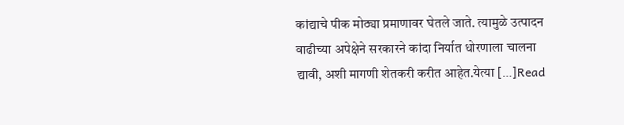कांद्याचे पीक मोठ्या प्रमाणावर घेतले जाते. त्यामुळे उत्पादन वाढीच्या अपेक्षेने सरकारने कांदा निर्यात धोरणाला चालना द्यावी, अशी मागणी शेतकरी करीत आहेत.येत्या […]Read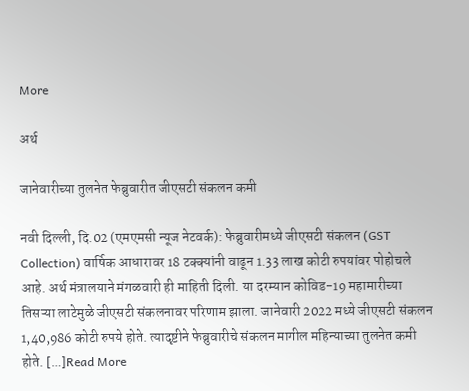More

अर्थ

जानेवारीच्या तुलनेत फेब्रुवारीत जीएसटी संकलन कमी

नवी दिल्ली, दि.02 (एमएमसी न्यूज नेटवर्क): फेब्रुवारीमध्ये जीएसटी संकलन (GST Collection) वार्षिक आधारावर 18 टक्क्यांनी वाढून 1.33 लाख कोटी रुपयांवर पोहोचले आहे. अर्थ मंत्रालयाने मंगळवारी ही माहिती दिली. या दरम्यान कोविड-19 महामारीच्या तिसऱ्या लाटेमुळे जीएसटी संकलनावर परिणाम झाला. जानेवारी 2022 मध्ये जीएसटी संकलन 1,40,986 कोटी रुपये होते. त्यादृष्टीने फेब्रुवारीचे संकलन मागील महिन्याच्या तुलनेत कमी होते. […]Read More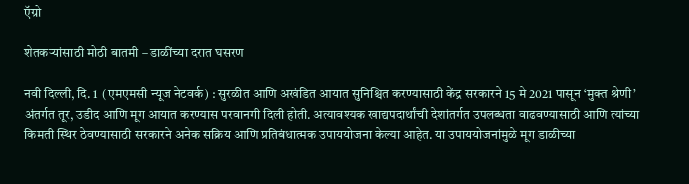ऍग्रो

शेतकऱ्यांसाठी मोठी बातमी – डाळींच्या दरात घसरण

नवी दिल्ली, दि. 1  (एमएमसी न्यूज नेटवर्क) : सुरळीत आणि अखंडित आयात सुनिश्चित करण्यासाठी केंद्र सरकारने 15 मे 2021 पासून ‘मुक्त श्रेणी’ अंतर्गत तूर, उडीद आणि मूग आयात करण्यास परवानगी दिली होती. अत्यावश्यक खाद्यपदार्थांची देशांतर्गत उपलब्धता वाढवण्यासाठी आणि त्यांच्या किमती स्थिर ठेवण्यासाठी सरकारने अनेक सक्रिय आणि प्रतिबंधात्मक उपाययोजना केल्या आहेत. या उपाययोजनांमुळे मूग डाळीच्या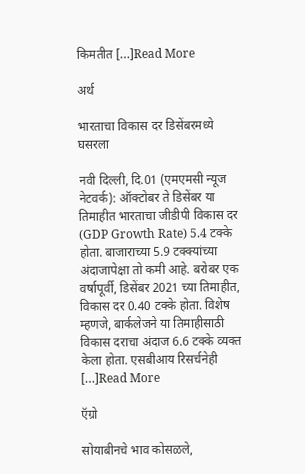किमतीत […]Read More

अर्थ

भारताचा विकास दर डिसेंबरमध्ये घसरला

नवी दिल्ली, दि.01 (एमएमसी न्यूज नेटवर्क): ऑक्टोबर ते डिसेंबर या तिमाहीत भारताचा जीडीपी विकास दर (GDP Growth Rate) 5.4 टक्के होता. बाजाराच्या 5.9 टक्क्यांच्या अंदाजापेक्षा तो कमी आहे. बरोबर एक वर्षापूर्वी, डिसेंबर 2021 च्या तिमाहीत, विकास दर 0.40 टक्के होता. विशेष म्हणजे, बार्कलेजने या तिमाहीसाठी विकास दराचा अंदाज 6.6 टक्के व्यक्त केला होता. एसबीआय रिसर्चनेही […]Read More

ऍग्रो

सोयाबीनचे भाव कोसळले,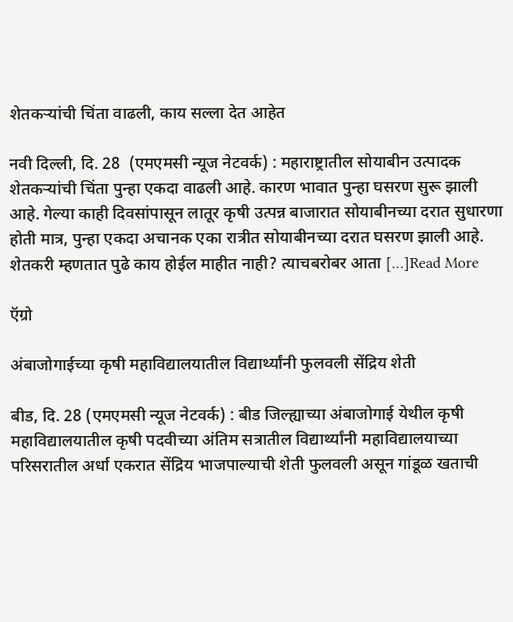शेतकऱ्यांची चिंता वाढली, काय सल्ला देत आहेत

नवी दिल्ली, दि. 28  (एमएमसी न्यूज नेटवर्क) : महाराष्ट्रातील सोयाबीन उत्पादक शेतकऱ्यांची चिंता पुन्हा एकदा वाढली आहे. कारण भावात पुन्हा घसरण सुरू झाली आहे. गेल्या काही दिवसांपासून लातूर कृषी उत्पन्न बाजारात सोयाबीनच्या दरात सुधारणा होती मात्र, पुन्हा एकदा अचानक एका रात्रीत सोयाबीनच्या दरात घसरण झाली आहे. शेतकरी म्हणतात पुढे काय होईल माहीत नाही? त्याचबरोबर आता […]Read More

ऍग्रो

अंबाजोगाईच्या कृषी महाविद्यालयातील विद्यार्थ्यांनी फुलवली सेंद्रिय शेती

बीड, दि. 28 (एमएमसी न्यूज नेटवर्क) : बीड जिल्ह्याच्या अंबाजोगाई येथील कृषी महाविद्यालयातील कृषी पदवीच्या अंतिम सत्रातील विद्यार्थ्यांनी महाविद्यालयाच्या परिसरातील अर्धा एकरात सेंद्रिय भाजपाल्याची शेती फुलवली असून गांडूळ खताची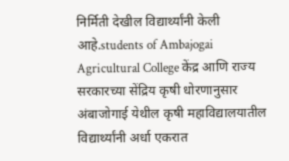निर्मिती देखील विद्यार्थ्यांनी केली आहे.students of Ambajogai Agricultural College केंद्र आणि राज्य सरकारच्या सेंद्रिय कृषी धोरणानुसार अंबाजोगाई येथील कृषी महाविद्यालयातील विद्यार्थ्यांनी अर्धा एकरात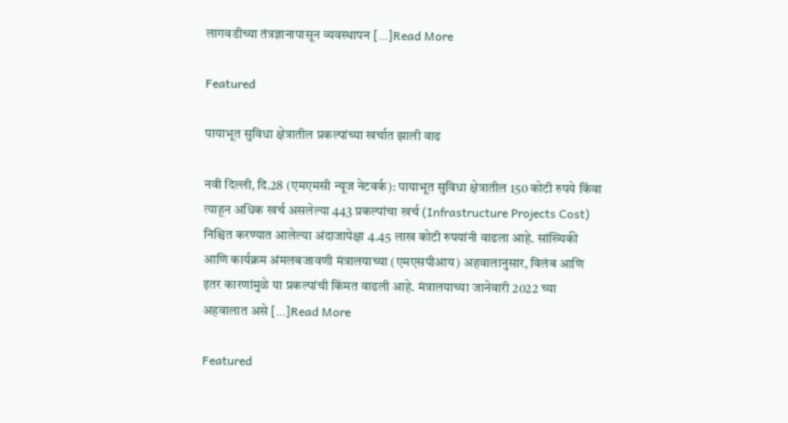लागवडीच्या तंत्रज्ञानापासून व्यवस्थापन […]Read More

Featured

पायाभूत सुविधा क्षेत्रातील प्रकल्पांच्या खर्चात झाली वाढ

नवी दिल्ली, दि.28 (एमएमसी न्यूज नेटवर्क): पायाभूत सुविधा क्षेत्रातील 150 कोटी रुपये किंवा त्याहून अधिक खर्च असलेल्या 443 प्रकल्पांचा खर्च (Infrastructure Projects Cost) निश्चित करण्यात आलेल्या अंदाजापेक्षा 4.45 लाख कोटी रुपयांनी वाढला आहे. सांख्यिकी आणि कार्यक्रम अंमलबजावणी मंत्रालयाच्या (एमएसपीआय) अहवालानुसार, विलंब आणि इतर कारणांमुळे या प्रकल्पांची किंमत वाढली आहे. मंत्रालयाच्या जानेवारी 2022 च्या अहवालात असे […]Read More

Featured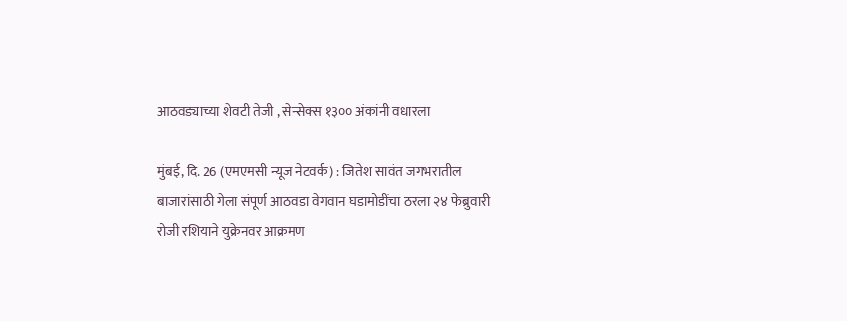आठवड्याच्या शेवटी तेजी , सेन्सेक्स १३०० अंकांनी वधारला

मुंबई, दि. 26 (एमएमसी न्यूज नेटवर्क) : जितेश सावंत जगभरातील बाजारांसाठी गेला संपूर्ण आठवडा वेगवान घडामोडींचा ठरला २४ फेब्रुवारी रोजी रशियाने युक्रेनवर आक्रमण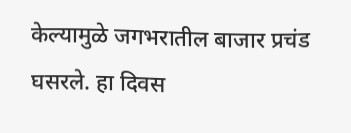केल्यामुळे जगभरातील बाजार प्रचंड घसरले. हा दिवस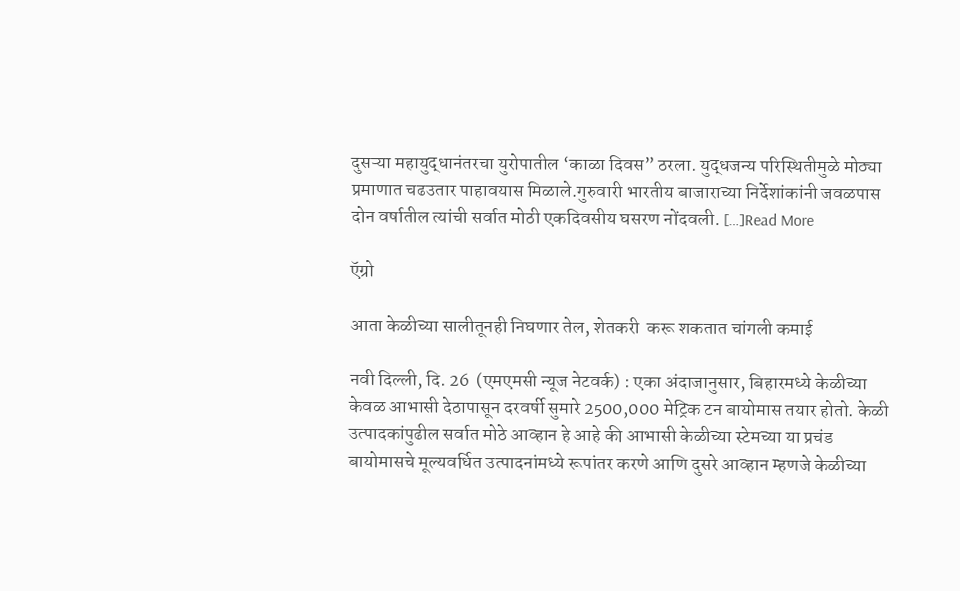दुसऱ्या महायुद्धानंतरचा युरोपातील ‘काळा दिवस” ठरला. युद्धजन्य परिस्थितीमुळे मोठ्या प्रमाणात चढउतार पाहावयास मिळाले.गुरुवारी भारतीय बाजाराच्या निर्देशांकांनी जवळपास दोन वर्षातील त्यांची सर्वात मोठी एकदिवसीय घसरण नोंदवली. […]Read More

ऍग्रो

आता केळीच्या सालीतूनही निघणार तेल, शेतकरी  करू शकतात चांगली कमाई

नवी दिल्ली, दि. 26  (एमएमसी न्यूज नेटवर्क) : एका अंदाजानुसार, बिहारमध्ये केळीच्या केवळ आभासी देठापासून दरवर्षी सुमारे 2500,000 मेट्रिक टन बायोमास तयार होतो. केळी उत्पादकांपुढील सर्वात मोठे आव्हान हे आहे की आभासी केळीच्या स्टेमच्या या प्रचंड बायोमासचे मूल्यवर्धित उत्पादनांमध्ये रूपांतर करणे आणि दुसरे आव्हान म्हणजे केळीच्या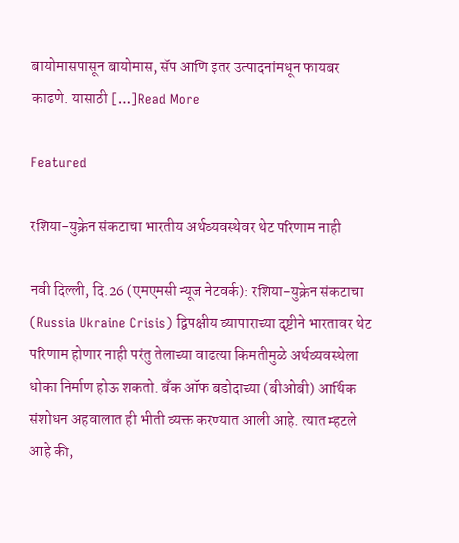बायोमासपासून बायोमास, सॅप आणि इतर उत्पादनांमधून फायबर काढणे. यासाठी […]Read More

Featured

रशिया-युक्रेन संकटाचा भारतीय अर्थव्यवस्थेवर थेट परिणाम नाही

नवी दिल्ली, दि.26 (एमएमसी न्यूज नेटवर्क): रशिया-युक्रेन संकटाचा (Russia Ukraine Crisis) द्विपक्षीय व्यापाराच्या दृष्टीने भारतावर थेट परिणाम होणार नाही परंतु तेलाच्या वाढत्या किमतीमुळे अर्थव्यवस्थेला धोका निर्माण होऊ शकतो. बँक ऑफ बडोदाच्या (बीओबी) आर्थिक संशोधन अहवालात ही भीती व्यक्त करण्यात आली आहे. त्यात म्हटले आहे की,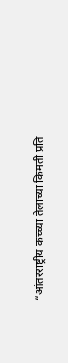“आंतरराष्ट्रीय कच्च्या तेलाच्या किमती प्रति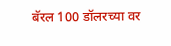बॅरल 100 डॉलरच्या वर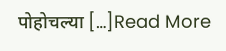पोहोचल्या […]Read More